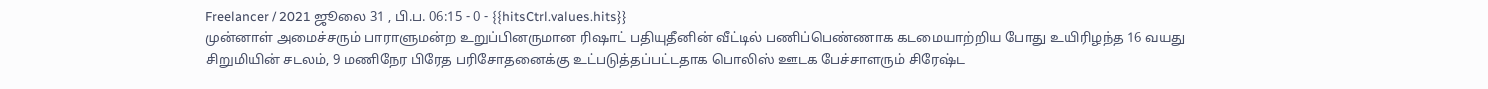Freelancer / 2021 ஜூலை 31 , பி.ப. 06:15 - 0 - {{hitsCtrl.values.hits}}
முன்னாள் அமைச்சரும் பாராளுமன்ற உறுப்பினருமான ரிஷாட் பதியுதீனின் வீட்டில் பணிப்பெண்ணாக கடமையாற்றிய போது உயிரிழந்த 16 வயது சிறுமியின் சடலம், 9 மணிநேர பிரேத பரிசோதனைக்கு உட்படுத்தப்பட்டதாக பொலிஸ் ஊடக பேச்சாளரும் சிரேஷ்ட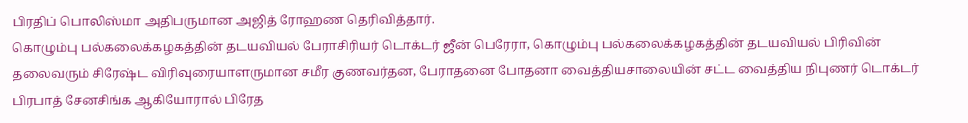பிரதிப் பொலிஸ்மா அதிபருமான அஜித் ரோஹண தெரிவித்தார்.
கொழும்பு பல்கலைக்கழகத்தின் தடயவியல் பேராசிரியர் டொக்டர் ஜீன் பெரேரா, கொழும்பு பல்கலைக்கழகத்தின் தடயவியல் பிரிவின் தலைவரும் சிரேஷ்ட விரிவுரையாளருமான சமீர குணவர்தன, பேராதனை போதனா வைத்தியசாலையின் சட்ட வைத்திய நிபுணர் டொக்டர் பிரபாத் சேனசிங்க ஆகியோரால் பிரேத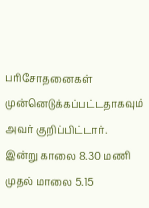பரிசோதனைகள் முன்னெடுக்கப்பட்டதாகவும் அவர் குறிப்பிட்டார்.
இன்று காலை 8.30 மணி முதல் மாலை 5.15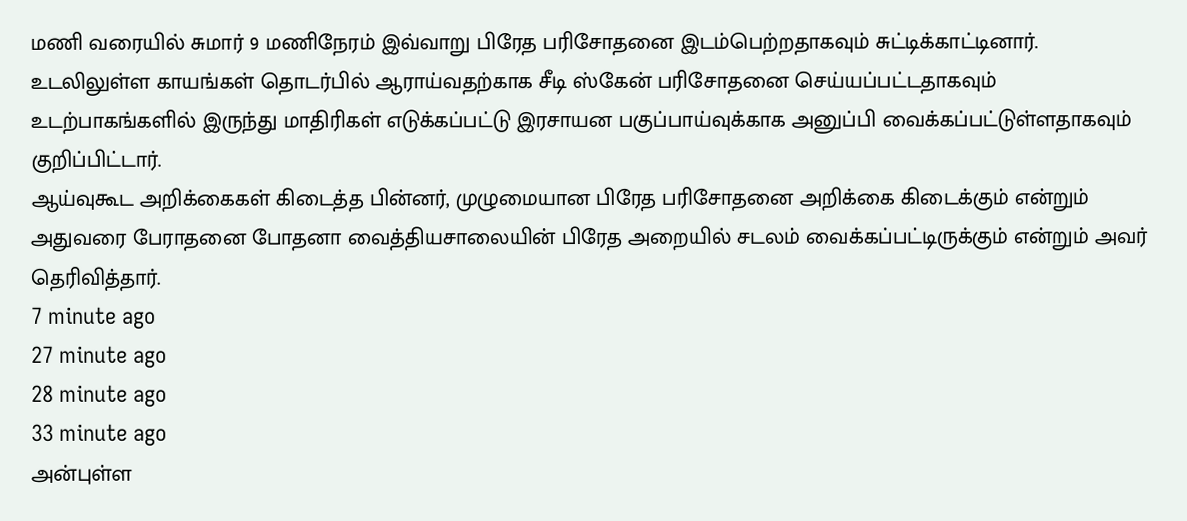மணி வரையில் சுமார் 9 மணிநேரம் இவ்வாறு பிரேத பரிசோதனை இடம்பெற்றதாகவும் சுட்டிக்காட்டினார்.
உடலிலுள்ள காயங்கள் தொடர்பில் ஆராய்வதற்காக சீடி ஸ்கேன் பரிசோதனை செய்யப்பட்டதாகவும் உடற்பாகங்களில் இருந்து மாதிரிகள் எடுக்கப்பட்டு இரசாயன பகுப்பாய்வுக்காக அனுப்பி வைக்கப்பட்டுள்ளதாகவும் குறிப்பிட்டார்.
ஆய்வுகூட அறிக்கைகள் கிடைத்த பின்னர், முழுமையான பிரேத பரிசோதனை அறிக்கை கிடைக்கும் என்றும் அதுவரை பேராதனை போதனா வைத்தியசாலையின் பிரேத அறையில் சடலம் வைக்கப்பட்டிருக்கும் என்றும் அவர் தெரிவித்தார்.
7 minute ago
27 minute ago
28 minute ago
33 minute ago
அன்புள்ள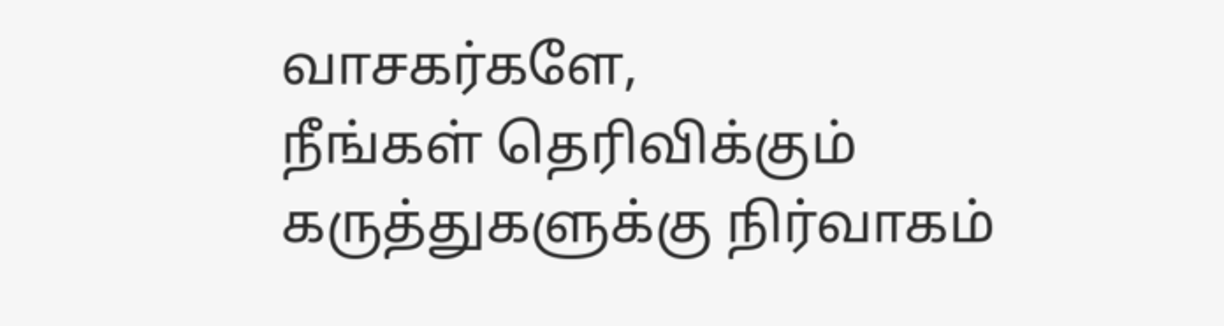வாசகர்களே,
நீங்கள் தெரிவிக்கும் கருத்துகளுக்கு நிர்வாகம்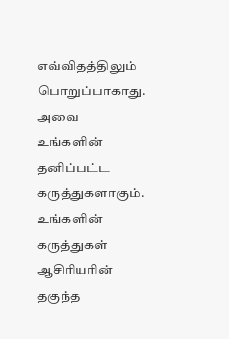எவ்விதத்திலும் பொறுப்பாகாது. அவை உங்களின் தனிப்பட்ட கருத்துகளாகும். உங்களின் கருத்துகள் ஆசிரியரின் தகுந்த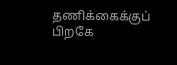தணிக்கைக்குப் பிறகே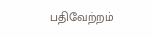பதிவேற்றம்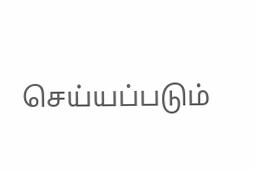செய்யப்படும்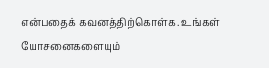என்பதைக் கவனத்திற்கொள்க. உங்கள் யோசனைகளையும்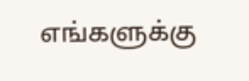எங்களுக்கு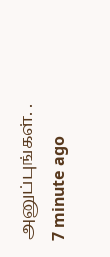அனுப்புங்கள். .
7 minute ago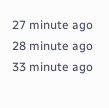27 minute ago
28 minute ago
33 minute ago